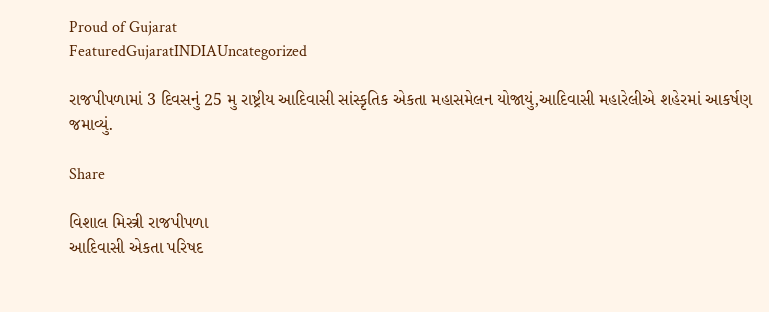Proud of Gujarat
FeaturedGujaratINDIAUncategorized

રાજપીપળામાં 3 દિવસનું 25 મુ રાષ્ટ્રીય આદિવાસી સાંસ્કૃતિક એકતા મહાસમેલન યોજાયું,આદિવાસી મહારેલીએ શહેરમાં આકર્ષણ જમાવ્યું.

Share

વિશાલ મિસ્ત્રી રાજપીપળા
આદિવાસી એકતા પરિષદ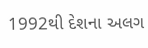1992થી દેશના અલગ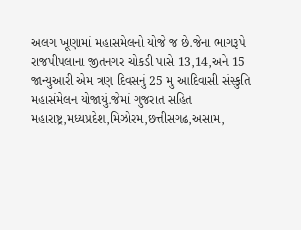અલગ ખૂણામાં મહાસમેલનો યોજે જ છે.જેના ભાગરૂપે રાજપીપલાના જીતનગર ચોકડી પાસે 13,14,અને 15 જાન્યુઆરી એમ ત્રણ દિવસનું 25 મુ આદિવાસી સંસ્કુતિ મહાસંમેલન યોજાયું.જેમાં ગુજરાત સહિત મહારાષ્ટ્ર,મધ્યપ્રદેશ,મિઝોરમ,છત્તીસગઢ,અસામ,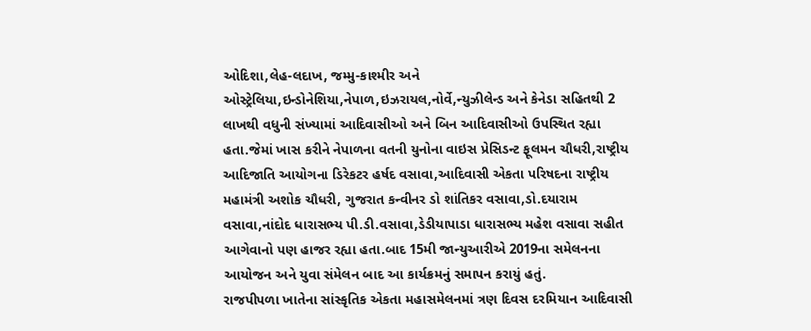ઓદિશા,લેહ-લદાખ, જમ્મુ-કાશ્મીર અને ઓસ્ટ્રેલિયા,ઇન્ડોનેશિયા,નેપાળ,ઇઝરાયલ,નોર્વે,ન્યુઝીલેન્ડ અને કેનેડા સહિતથી 2 લાખથી વધુની સંખ્યામાં આદિવાસીઓ અને બિન આદિવાસીઓ ઉપસ્થિત રહ્યા હતા.જેમાં ખાસ કરીને નેપાળના વતની યુનોના વાઇસ પ્રેસિડન્ટ ફૂલમન ચૌધરી,રાષ્ટ્રીય આદિજાતિ આયોગના ડિરેકટર હર્ષદ વસાવા,આદિવાસી એકતા પરિષદના રાષ્ટ્રીય મહામંત્રી અશોક ચૌધરી, ગુજરાત કન્વીનર ડો શાંતિકર વસાવા,ડો.દયારામ વસાવા,નાંદોદ ધારાસભ્ય પી.ડી.વસાવા,ડેડીયાપાડા ધારાસભ્ય મહેશ વસાવા સહીત આગેવાનો પણ હાજર રહ્યા હતા.બાદ 15મી જાન્યુઆરીએ 2019ના સમેલનના આયોજન અને યુવા સંમેલન બાદ આ કાર્યક્રમનું સમાપન કરાયું હતું.
રાજપીપળા ખાતેના સાંસ્કૃતિક એકતા મહાસમેલનમાં ત્રણ દિવસ દરમિયાન આદિવાસી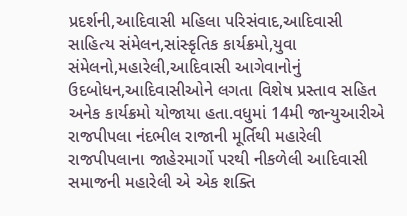પ્રદર્શની,આદિવાસી મહિલા પરિસંવાદ,આદિવાસી સાહિત્ય સંમેલન,સાંસ્કૃતિક કાર્યક્રમો,યુવા સંમેલનો,મહારેલી,આદિવાસી આગેવાનોનું ઉદબોધન,આદિવાસીઓને લગતા વિશેષ પ્રસ્તાવ સહિત અનેક કાર્યક્રમો યોજાયા હતા.વધુમાં 14મી જાન્યુઆરીએ રાજપીપલા નંદભીલ રાજાની મૂર્તિથી મહારેલી રાજપીપલાના જાહેરમાર્ગો પરથી નીકળેલી આદિવાસી સમાજની મહારેલી એ એક શક્તિ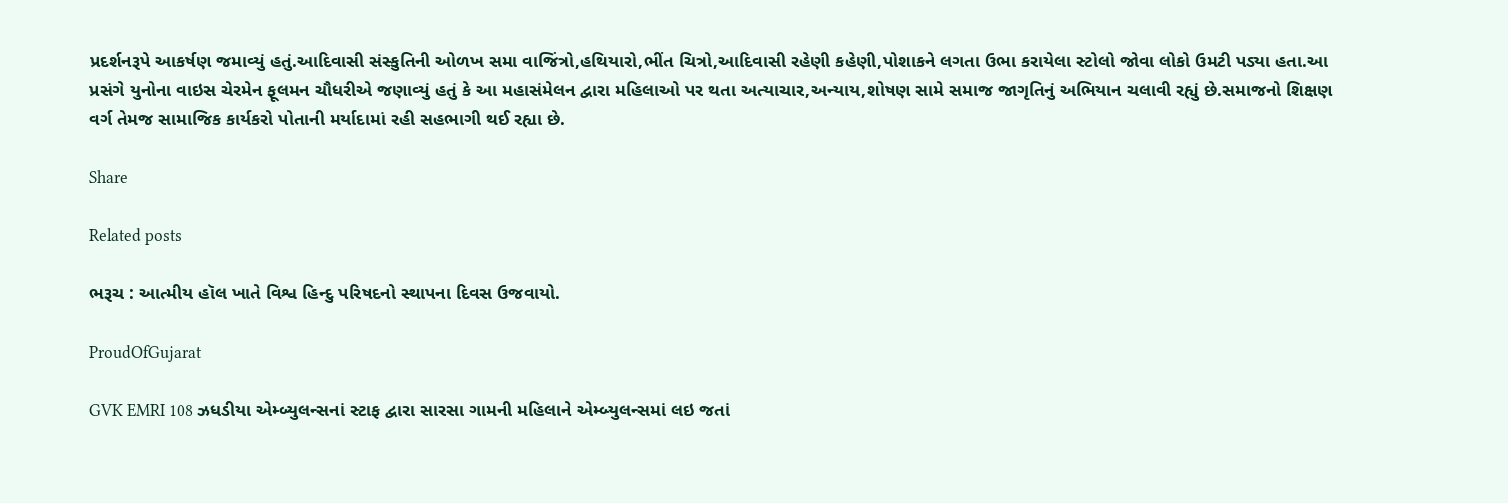પ્રદર્શનરૂપે આકર્ષણ જમાવ્યું હતું.આદિવાસી સંસ્કુતિની ઓળખ સમા વાજિંત્રો,હથિયારો,ભીંત ચિત્રો,આદિવાસી રહેણી કહેણી,પોશાકને લગતા ઉભા કરાયેલા સ્ટોલો જોવા લોકો ઉમટી પડ્યા હતા.આ પ્રસંગે યુનોના વાઇસ ચેરમેન ફૂલમન ચૌધરીએ જણાવ્યું હતું કે આ મહાસંમેલન દ્વારા મહિલાઓ પર થતા અત્યાચાર,અન્યાય,શોષણ સામે સમાજ જાગૃતિનું અભિયાન ચલાવી રહ્યું છે.સમાજનો શિક્ષણ વર્ગ તેમજ સામાજિક કાર્યકરો પોતાની મર્યાદામાં રહી સહભાગી થઈ રહ્યા છે.

Share

Related posts

ભરૂચ : આત્મીય હૉલ ખાતે વિશ્વ હિન્દુ પરિષદનો સ્થાપના દિવસ ઉજવાયો.

ProudOfGujarat

GVK EMRI 108 ઝધડીયા એમ્બ્યુલન્સનાં સ્ટાફ દ્વારા સારસા ગામની મહિલાને એમ્બ્યુલન્સમાં લઇ જતાં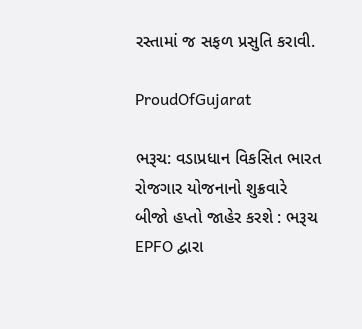રસ્તામાં જ સફળ પ્રસુતિ કરાવી.

ProudOfGujarat

ભરૂચ: વડાપ્રધાન વિકસિત ભારત રોજગાર યોજનાનો શુક્રવારે બીજો હપ્તો જાહેર કરશે : ભરૂચ EPFO દ્વારા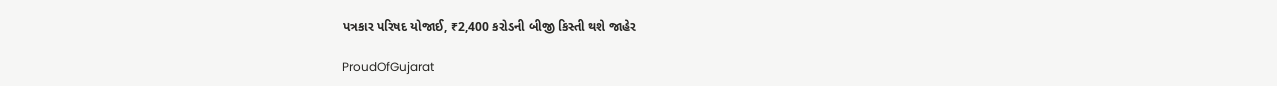પત્રકાર પરિષદ યોજાઈ, ₹2,400 કરોડની બીજી કિસ્તી થશે જાહેર

ProudOfGujarat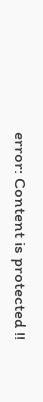error: Content is protected !!